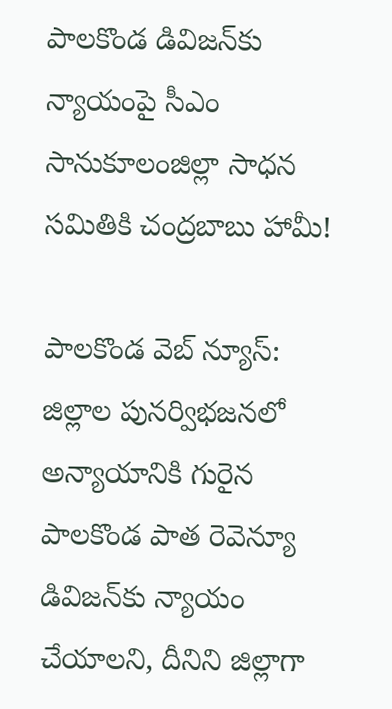పాలకొండ డివిజన్‌కు న్యాయంపై సీఎం సానుకూలంజిల్లా సాధన సమితికి చంద్రబాబు హామీ!

పాలకొండ వెబ్ న్యూస్: జిల్లాల పునర్విభజనలో అన్యాయానికి గురైన పాలకొండ పాత రెవెన్యూ డివిజన్‌కు న్యాయం చేయాలని, దీనిని జిల్లాగా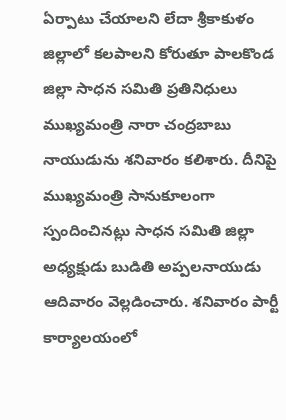ఏర్పాటు చేయాలని లేదా శ్రీకాకుళం జిల్లాలో కలపాలని కోరుతూ పాలకొండ జిల్లా సాధన సమితి ప్రతినిధులు ముఖ్యమంత్రి నారా చంద్రబాబు నాయుడును శనివారం కలిశారు. దీనిపై ముఖ్యమంత్రి సానుకూలంగా స్పందించినట్లు సాధన సమితి జిల్లా అధ్యక్షుడు బుడితి అప్పలనాయుడు ఆదివారం వెల్లడించారు. శనివారం పార్టీ కార్యాలయంలో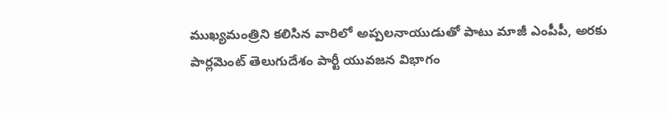ముఖ్యమంత్రిని కలిసిన వారిలో అప్పలనాయుడుతో పాటు మాజీ ఎంపీపీ, అరకు పార్లమెంట్ తెలుగుదేశం పార్టీ యువజన విభాగం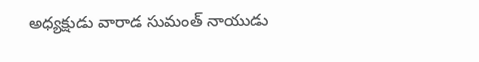అధ్యక్షుడు వారాడ సుమంత్ నాయుడు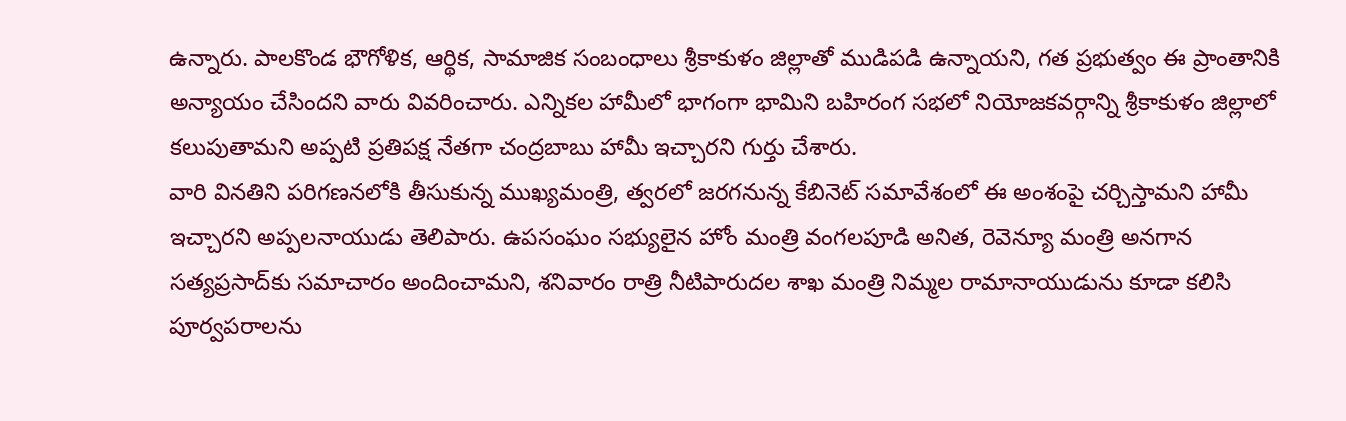ఉన్నారు. పాలకొండ భౌగోళిక, ఆర్థిక, సామాజిక సంబంధాలు శ్రీకాకుళం జిల్లాతో ముడిపడి ఉన్నాయని, గత ప్రభుత్వం ఈ ప్రాంతానికి అన్యాయం చేసిందని వారు వివరించారు. ఎన్నికల హామీలో భాగంగా భామిని బహిరంగ సభలో నియోజకవర్గాన్ని శ్రీకాకుళం జిల్లాలో కలుపుతామని అప్పటి ప్రతిపక్ష నేతగా చంద్రబాబు హామీ ఇచ్చారని గుర్తు చేశారు.
వారి వినతిని పరిగణనలోకి తీసుకున్న ముఖ్యమంత్రి, త్వరలో జరగనున్న కేబినెట్ సమావేశంలో ఈ అంశంపై చర్చిస్తామని హామీ ఇచ్చారని అప్పలనాయుడు తెలిపారు. ఉపసంఘం సభ్యులైన హోం మంత్రి వంగలపూడి అనిత, రెవెన్యూ మంత్రి అనగాన సత్యప్రసాద్‌కు సమాచారం అందించామని, శనివారం రాత్రి నీటిపారుదల శాఖ మంత్రి నిమ్మల రామానాయుడును కూడా కలిసి పూర్వపరాలను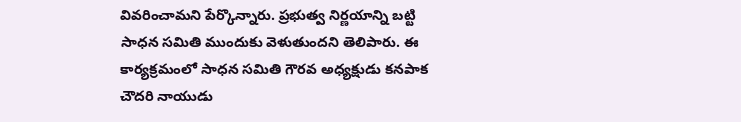వివరించామని పేర్కొన్నారు. ప్రభుత్వ నిర్ణయాన్ని బట్టి సాధన సమితి ముందుకు వెళుతుందని తెలిపారు. ఈ కార్యక్రమంలో సాధన సమితి గౌరవ అధ్యక్షుడు కనపాక చౌదరి నాయుడు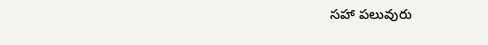సహా పలువురు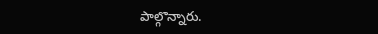పాల్గొన్నారు.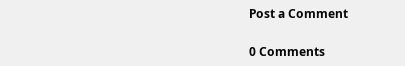Post a Comment

0 Comments